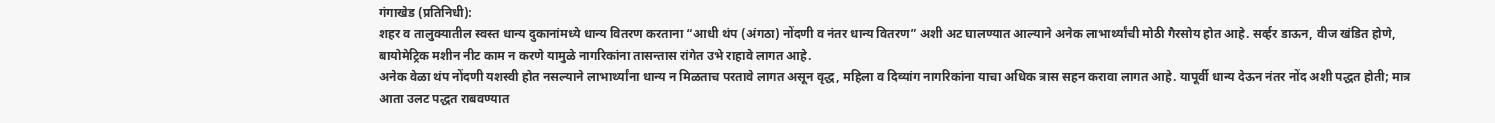गंगाखेड (प्रतिनिधी):
शहर व तालुक्यातील स्वस्त धान्य दुकानांमध्ये धान्य वितरण करताना “आधी थंप (अंगठा) नोंदणी व नंतर धान्य वितरण” अशी अट घालण्यात आल्याने अनेक लाभार्थ्यांची मोठी गैरसोय होत आहे. सर्व्हर डाऊन, वीज खंडित होणे, बायोमेट्रिक मशीन नीट काम न करणे यामुळे नागरिकांना तासन्तास रांगेत उभे राहावे लागत आहे.
अनेक वेळा थंप नोंदणी यशस्वी होत नसल्याने लाभार्थ्यांना धान्य न मिळताच परतावे लागत असून वृद्ध, महिला व दिव्यांग नागरिकांना याचा अधिक त्रास सहन करावा लागत आहे. यापूर्वी धान्य देऊन नंतर नोंद अशी पद्धत होती; मात्र आता उलट पद्धत राबवण्यात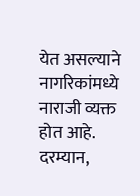येत असल्याने नागरिकांमध्ये नाराजी व्यक्त होत आहे.
दरम्यान,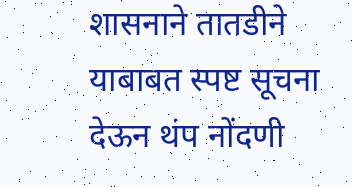शासनाने तातडीने याबाबत स्पष्ट सूचना देऊन थंप नोंदणी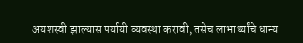अयशस्वी झाल्यास पर्यायी व्यवस्था करावी, तसेच लाभार्थ्यांचे धान्य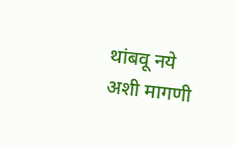थांबवू नये अशी मागणी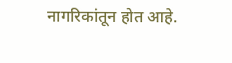नागरिकांतून होत आहे.